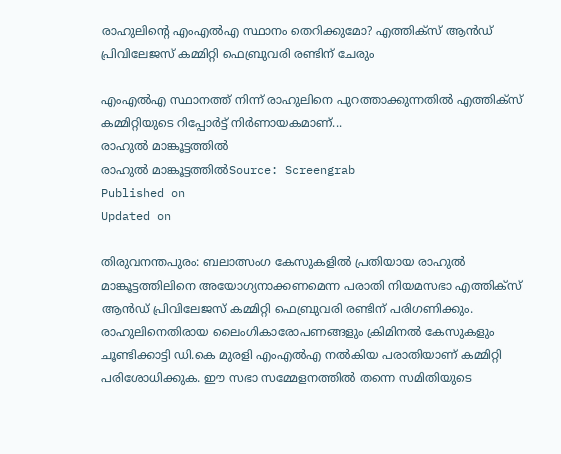രാഹുലിൻ്റെ എംഎൽഎ സ്ഥാനം തെറിക്കുമോ? എത്തിക്സ് ആൻഡ് പ്രിവിലേജസ് കമ്മിറ്റി ഫെബ്രുവരി രണ്ടിന് ചേരും

എംഎൽഎ സ്ഥാനത്ത് നിന്ന് രാഹുലിനെ പുറത്താക്കുന്നതിൽ എത്തിക്സ് കമ്മിറ്റിയുടെ റിപ്പോർട്ട് നിർണായകമാണ്...
രാഹുൽ മാങ്കൂട്ടത്തിൽ
രാഹുൽ മാങ്കൂട്ടത്തിൽSource: Screengrab
Published on
Updated on

തിരുവനന്തപുരം: ബലാത്സംഗ കേസുകളിൽ പ്രതിയായ രാഹുൽ മാങ്കൂട്ടത്തിലിനെ അയോഗ്യനാക്കണമെന്ന പരാതി നിയമസഭാ എത്തിക്സ് ആൻഡ് പ്രിവിലേജസ് കമ്മിറ്റി ഫെബ്രുവരി രണ്ടിന് പരിഗണിക്കും. രാഹുലിനെതിരായ ലൈംഗികാരോപണങ്ങളും ക്രിമിനൽ കേസുകളും ചൂണ്ടിക്കാട്ടി ഡി.കെ മുരളി എംഎൽഎ നൽകിയ പരാതിയാണ് കമ്മിറ്റി പരിശോധിക്കുക. ഈ സഭാ സമ്മേളനത്തിൽ തന്നെ സമിതിയുടെ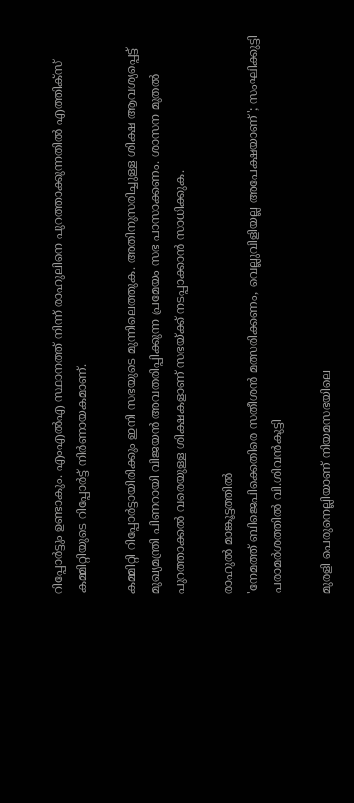റിപ്പോർട്ടും ഉണ്ടാകും. എംഎൽഎ സ്ഥാനത്ത് നിന്ന് രാഹുലിനെ പുറത്താക്കുന്നതിൽ എത്തിക്സ് കമ്മിറ്റിയുടെ റിപ്പോർട്ട് നിർണായകമാണ്.

കമ്മിറ്റി റിപ്പോർട്ടായിരിക്കും ഇനി സഭയുടെ മുന്നിലെത്തുക. അതിനുസരിച്ചുള്ള ശിക്ഷ ആവശ്യപ്പെട്ട് മുഖ്യമന്ത്രി പിണറായി വിജയൻ അവതരിപ്പിക്കുന്ന പ്രമേയം സഭ പാസാക്കണം. ശാസന മുതൽ പുറത്താക്കൽ വരെയുള്ള ശിക്ഷകളാണ് സഭയ്ക്ക് നടപ്പാക്കാൻ സാധിക്കുക.

രാഹുൽ മാങ്കൂട്ടത്തിൽ
'നേമത്ത് ബിജെപിക്കെതിരെ സതീശൻ മത്സരിക്കണം, വെല്ലുവിളിയല്ല അപേക്ഷയാണ്'; സംഘിക്കുട്ടി പരാമർശത്തിൽ വി.ശിവൻകുട്ടി

മുരളി പെരുനെല്ലിയാണ് നിയമസഭയിലെ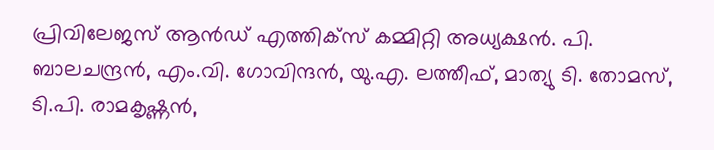പ്രിവിലേജസ് ആൻഡ് എത്തിക്‌സ് കമ്മിറ്റി അധ്യക്ഷൻ. പി. ബാലചന്ദ്രൻ, എം.വി. ഗോവിന്ദൻ, യു.എ. ലത്തീഫ്, മാത്യു ടി. തോമസ്, ടി.പി. രാമകൃഷ്ണൻ,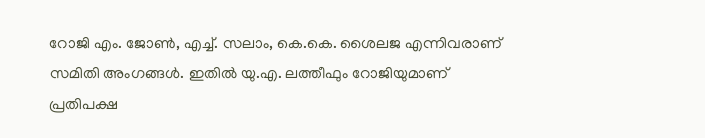റോജി എം. ജോൺ, എച്ച്. സലാം, കെ.കെ. ശൈലജ എന്നിവരാണ് സമിതി അംഗങ്ങൾ. ഇതിൽ യു.എ. ലത്തീഫും റോജിയുമാണ് പ്രതിപക്ഷ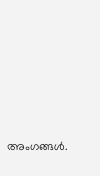അംഗങ്ങൾ.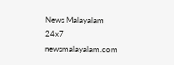News Malayalam 24x7
newsmalayalam.com